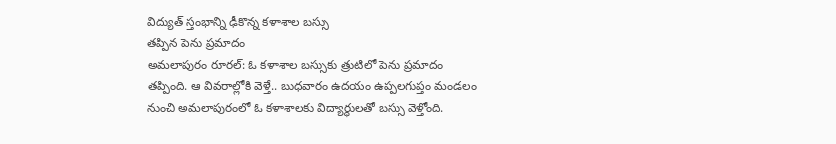విద్యుత్ స్తంభాన్ని ఢీకొన్న కళాశాల బస్సు
తప్పిన పెను ప్రమాదం
అమలాపురం రూరల్: ఓ కళాశాల బస్సుకు త్రుటిలో పెను ప్రమాదం తప్పింది. ఆ వివరాల్లోకి వెళ్తే.. బుధవారం ఉదయం ఉప్పలగుప్తం మండలం నుంచి అమలాపురంలో ఓ కళాశాలకు విద్యార్థులతో బస్సు వెళ్తోంది.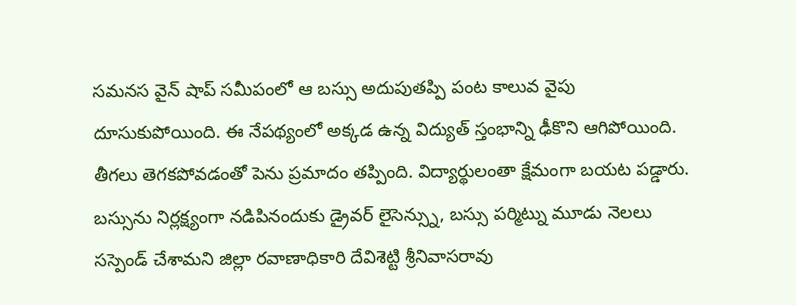సమనస వైన్ షాప్ సమీపంలో ఆ బస్సు అదుపుతప్పి పంట కాలువ వైపు దూసుకుపోయింది. ఈ నేపథ్యంలో అక్కడ ఉన్న విద్యుత్ స్తంభాన్ని ఢీకొని ఆగిపోయింది. తీగలు తెగకపోవడంతో పెను ప్రమాదం తప్పింది. విద్యార్థులంతా క్షేమంగా బయట పడ్డారు. బస్సును నిర్లక్ష్యంగా నడిపినందుకు డ్రైవర్ లైసెన్స్ను, బస్సు పర్మిట్ను మూడు నెలలు సస్పెండ్ చేశామని జిల్లా రవాణాధికారి దేవిశెట్టి శ్రీనివాసరావు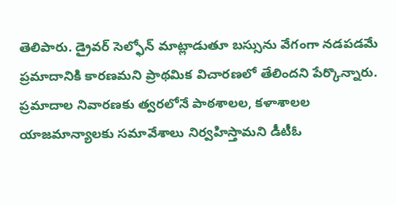తెలిపారు. డ్రైవర్ సెల్ఫోన్ మాట్లాడుతూ బస్సును వేగంగా నడపడమే ప్రమాదానికి కారణమని ప్రాథమిక విచారణలో తేలిందని పేర్కొన్నారు. ప్రమాదాల నివారణకు త్వరలోనే పాఠశాలల, కళాశాలల యాజమాన్యాలకు సమావేశాలు నిర్వహిస్తామని డీటీఓ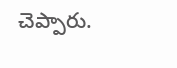చెప్పారు.